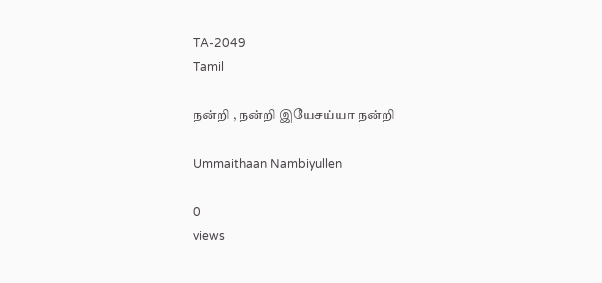TA-2049
Tamil

நன்றி , நன்றி இயேசய்யா நன்றி

Ummaithaan Nambiyullen

0
views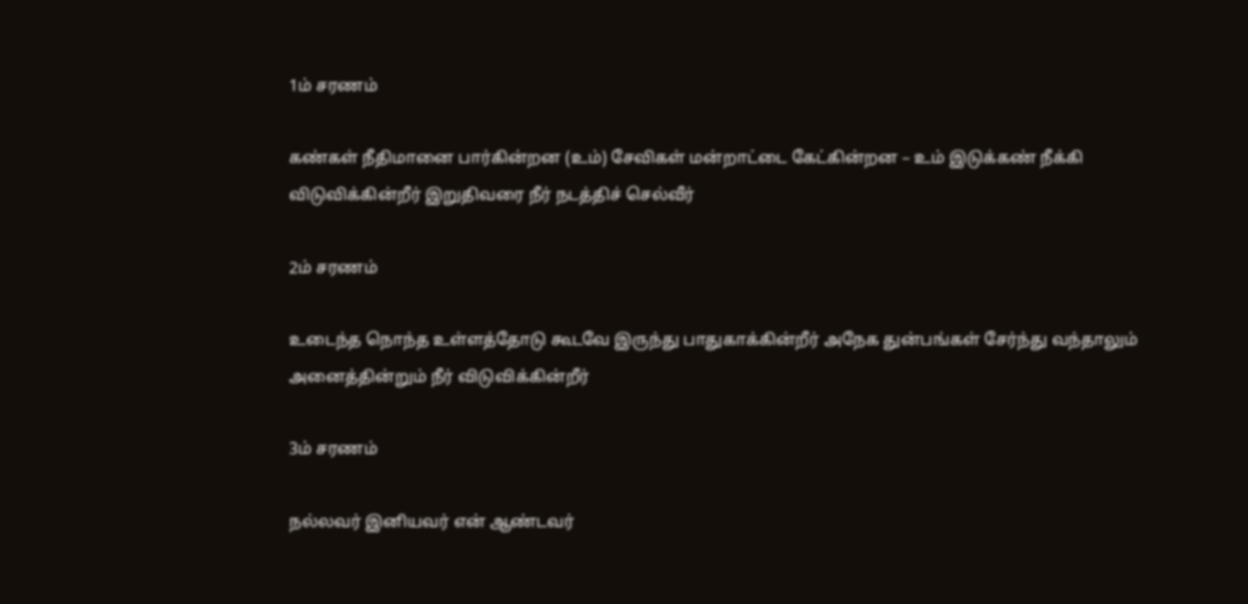1ம் சரணம்

கண்கள் நீதிமானை பார்கின்றன (உம்) சேவிகள் மன்றாட்டை கேட்கின்றன – உம் இடுக்கண் நீக்கி விடுவிக்கின்றீர் இறுதிவரை நீர் நடத்திச் செல்வீர்

2ம் சரணம்

உடைந்த நொந்த உள்ளத்தோடு கூடவே இருந்து பாதுகாக்கின்றீர் அநேக துன்பங்கள் சேர்ந்து வந்தாலும் அனைத்தின்றும் நீர் விடுவிக்கின்றீர்

3ம் சரணம்

நல்லவர் இனியவர் என் ஆண்டவர்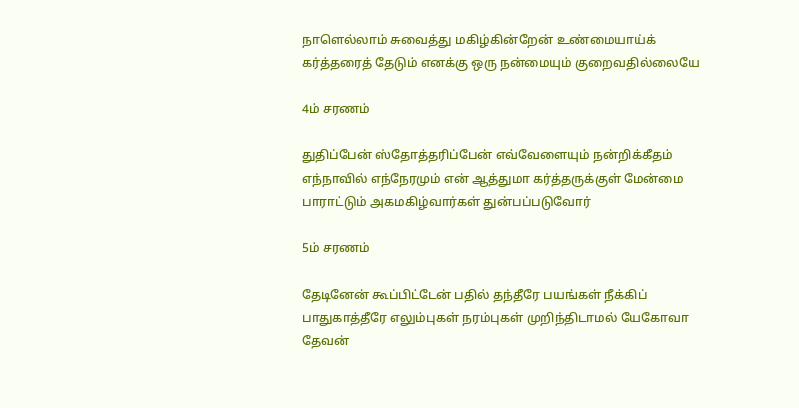நாளெல்லாம் சுவைத்து மகிழ்கின்றேன் உண்மையாய்க் கர்த்தரைத் தேடும் எனக்கு ஒரு நன்மையும் குறைவதில்லையே

4ம் சரணம்

துதிப்பேன் ஸ்தோத்தரிப்பேன் எவ்வேளையும் நன்றிக்கீதம் எந்நாவில் எந்நேரமும் என் ஆத்துமா கர்த்தருக்குள் மேன்மை பாராட்டும் அகமகிழ்வார்கள் துன்பப்படுவோர்

5ம் சரணம்

தேடினேன் கூப்பிட்டேன் பதில் தந்தீரே பயங்கள் நீக்கிப் பாதுகாத்தீரே எலும்புகள் நரம்புகள் முறிந்திடாமல் யேகோவா தேவன்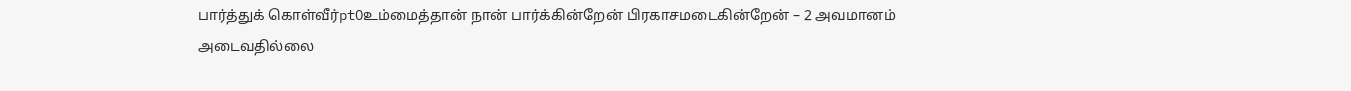பார்த்துக் கொள்வீர்ptOஉம்மைத்தான் நான் பார்க்கின்றேன் பிரகாசமடைகின்றேன் – 2 அவமானம் அடைவதில்லை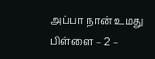அப்பா நான் உமது பிள்ளை – 2 –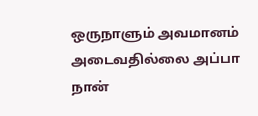ஒருநாளும் அவமானம் அடைவதில்லை அப்பா நான்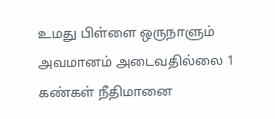உமது பிள்ளை ஒருநாளும் அவமானம் அடைவதில்லை 1 கண்கள் நீதிமானை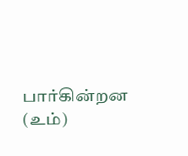பார்கின்றன (உம்)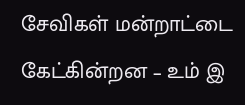சேவிகள் மன்றாட்டை கேட்கின்றன – உம் இ